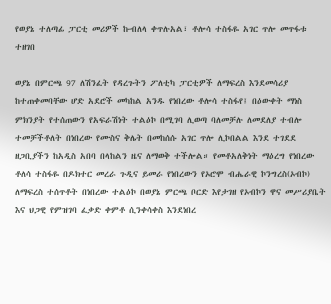የወያኔ ተለጣፊ ፓርቲ መሪዎች ኩብለላ ቀጥሉአል፣ ቶሎሳ ተስፋዬ አገር ጥሎ መጥፋቱ ተዘገበ

ወያኔ በምርጫ 97 ለሽንፈት የዳረጉትን ፖለቲካ ፓርቲዎች ለማፍረስ እንደመሳሪያ ከተጠቀመባቸው ሆድ አደሮች መካከል አንዱ የነበረው ቶሎሳ ተስፋየ፤ በዕውቀት ማነስ ምክንያት የተሰጠውን የአፍራሽነት ተልዕኮ በሚገባ ሊወጣ ባለመቻሉ ለመደለያ ተብሎ ተመቻችቶለት በነበረው የሙስና ቅሌት በመከሰሱ አገር ጥሎ ሊኮበልል እንደ ተገደደ ዘጋቢያችን ከአዲስ አበባ በላከልን ዜና ለማወቅ ተችሎል። የመቶአለቅነት ማዕረግ የነበረው ቶለሳ ተስፋዬ በዶክተር መረራ ጉዲና ይመራ የነበረውን የኦሮሞ ብሔራዊ ኮንግረስ(ኦብኮ) ለማፍረስ ተሰጥቶት በነበረው ተልዕኮ በወያኔ ምርጫ ቦርድ እየታገዘ የኦብኮን ዋና መሥሪያቤት እና ህጋዊ የምዝገባ ፈቃድ ቀምቶ ሲንቀሳቀስ እንደነበረ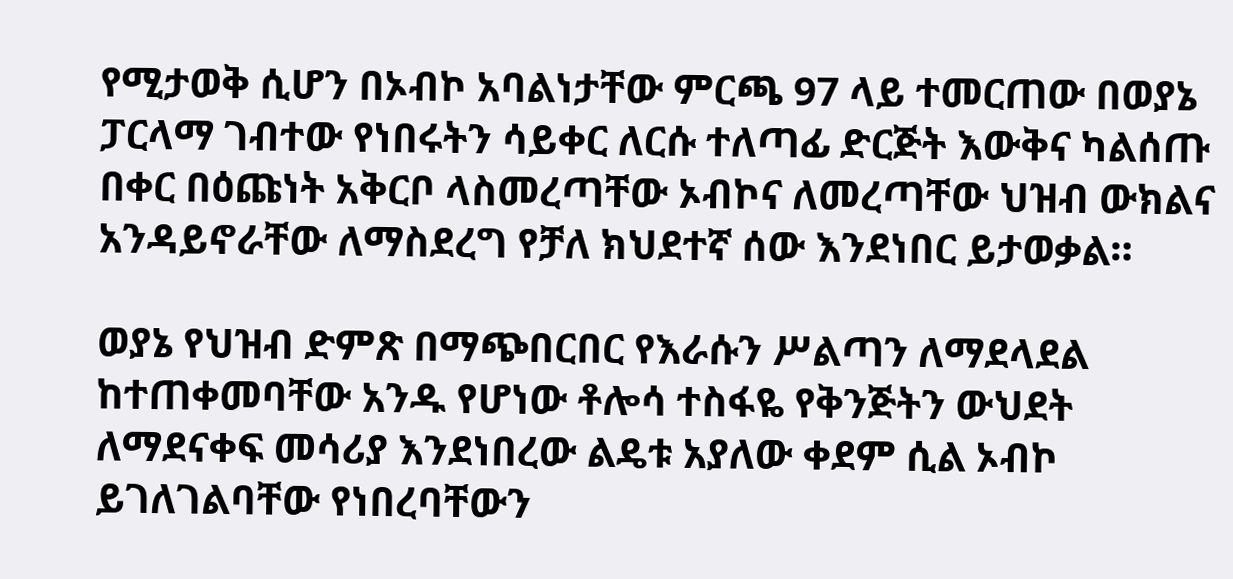የሚታወቅ ሲሆን በኦብኮ አባልነታቸው ምርጫ 97 ላይ ተመርጠው በወያኔ ፓርላማ ገብተው የነበሩትን ሳይቀር ለርሱ ተለጣፊ ድርጅት እውቅና ካልሰጡ በቀር በዕጩነት አቅርቦ ላስመረጣቸው ኦብኮና ለመረጣቸው ህዝብ ውክልና አንዳይኖራቸው ለማስደረግ የቻለ ክህደተኛ ሰው እንደነበር ይታወቃል።

ወያኔ የህዝብ ድምጽ በማጭበርበር የእራሱን ሥልጣን ለማደላደል ከተጠቀመባቸው አንዱ የሆነው ቶሎሳ ተስፋዬ የቅንጅትን ውህደት ለማደናቀፍ መሳሪያ እንደነበረው ልዴቱ አያለው ቀደም ሲል ኦብኮ ይገለገልባቸው የነበረባቸውን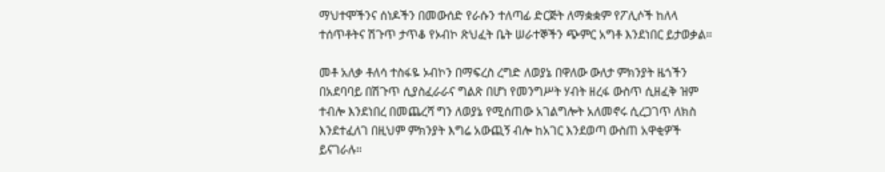ማህተሞችንና ሰነዶችን በመውሰድ የራሱን ተለጣፊ ድርጅት ለማቋቋም የፖሊሶች ከለላ ተሰጥቶትና ሽጉጥ ታጥቆ የኦብኮ ጽህፈት ቤት ሠራተኞችን ጭምር አግቶ እንደነበር ይታወቃል።

መቶ አለቃ ቶለሳ ተስፋዬ ኦብኮን በማፍረስ ረግድ ለወያኔ በዋለው ውለታ ምክንያት ዜጎችን በአደባባይ በሽጉጥ ሲያስፈራራና ግልጽ በሆነ የመንግሥት ሃብት ዘረፋ ውስጥ ሲዘፈቅ ዝም ተብሎ እንደነበረ በመጨረሻ ግን ለወያኔ የሚሰጠው አገልግሎት አለመኖሩ ሲረጋገጥ ለክስ እንደተፈለገ በዚህም ምክንያት እግሬ አውጪኝ ብሎ ከአገር እንደወጣ ውስጠ አዋቂዎች ይናገራሉ።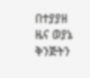በተያያዘ ዜና ወያኔ ቅንጅትን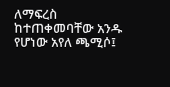ለማፍረስ ከተጠቀመባቸው አንዱ የሆነው አየለ ጫሚሶ፤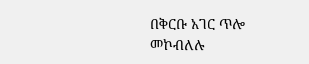በቅርቡ አገር ጥሎ መኮብለሉ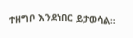ተዘግቦ እንደነበር ይታወሳል።